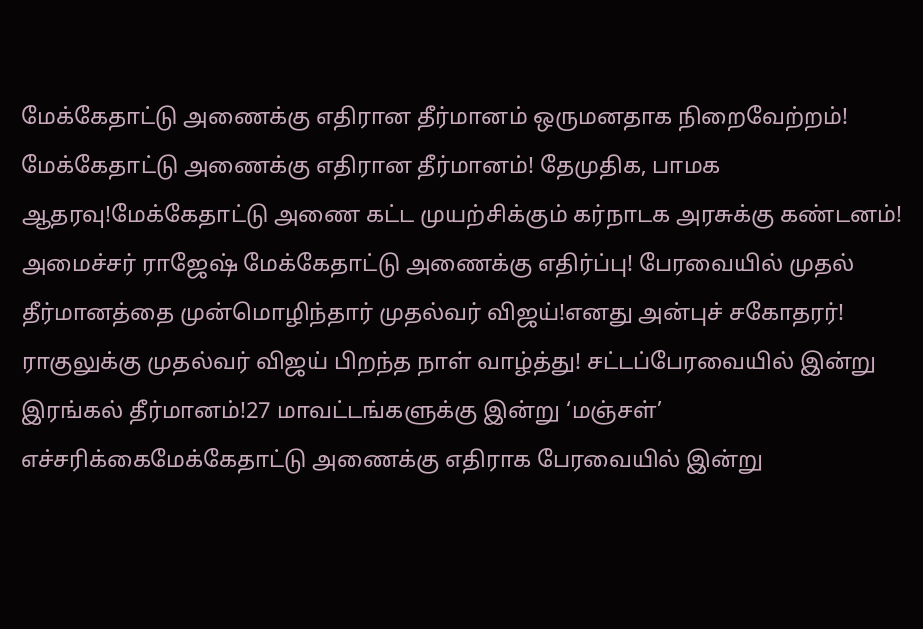மேக்கேதாட்டு அணைக்கு எதிரான தீர்மானம் ஒருமனதாக நிறைவேற்றம்! மேக்கேதாட்டு அணைக்கு எதிரான தீர்மானம்! தேமுதிக, பாமக ஆதரவு!மேக்கேதாட்டு அணை கட்ட முயற்சிக்கும் கர்நாடக அரசுக்கு கண்டனம்! அமைச்சர் ராஜேஷ் மேக்கேதாட்டு அணைக்கு எதிர்ப்பு! பேரவையில் முதல் தீர்மானத்தை முன்மொழிந்தார் முதல்வர் விஜய்!எனது அன்புச் சகோதரர்! ராகுலுக்கு முதல்வர் விஜய் பிறந்த நாள் வாழ்த்து! சட்டப்பேரவையில் இன்று இரங்கல் தீர்மானம்!27 மாவட்டங்களுக்கு இன்று ‘மஞ்சள்’ எச்சரிக்கைமேக்கேதாட்டு அணைக்கு எதிராக பேரவையில் இன்று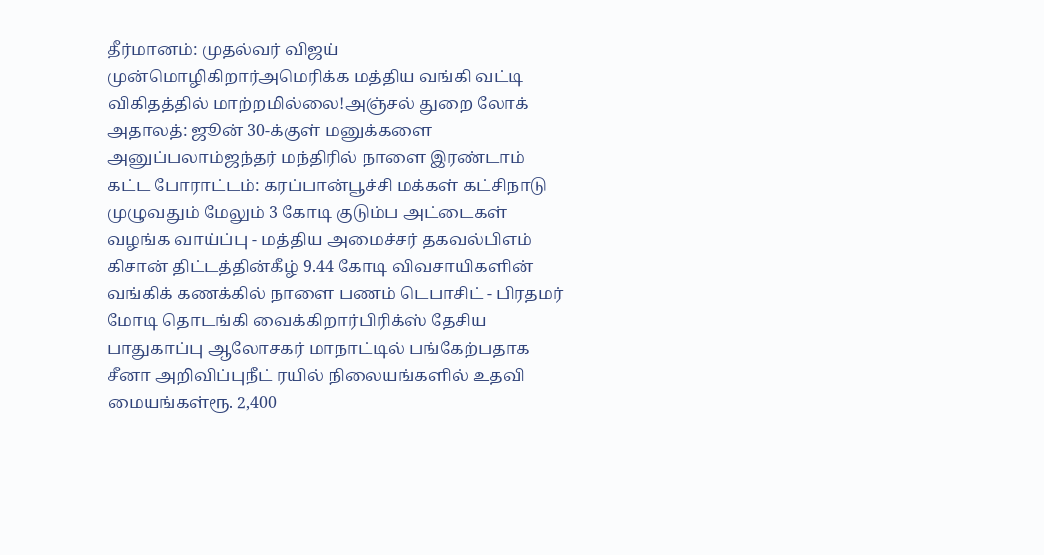தீர்மானம்: முதல்வர் விஜய் முன்மொழிகிறார்அமெரிக்க மத்திய வங்கி வட்டி விகிதத்தில் மாற்றமில்லை!அஞ்சல் துறை லோக் அதாலத்: ஜூன் 30-க்குள் மனுக்களை அனுப்பலாம்ஜந்தர் மந்திரில் நாளை இரண்டாம் கட்ட போராட்டம்: கரப்பான்பூச்சி மக்கள் கட்சிநாடு முழுவதும் மேலும் 3 கோடி குடும்ப அட்டைகள் வழங்க வாய்ப்பு - மத்திய அமைச்சர் தகவல்பிஎம் கிசான் திட்டத்தின்கீழ் 9.44 கோடி விவசாயிகளின் வங்கிக் கணக்கில் நாளை பணம் டெபாசிட் - பிரதமர் மோடி தொடங்கி வைக்கிறார்பிரிக்ஸ் தேசிய பாதுகாப்பு ஆலோசகர் மாநாட்டில் பங்கேற்பதாக சீனா அறிவிப்புநீட் ரயில் நிலையங்களில் உதவி மையங்கள்ரூ. 2,400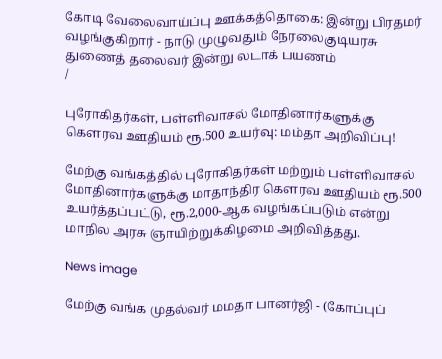கோடி வேலைவாய்ப்பு ஊக்கத்தொகை: இன்று பிரதமர் வழங்குகிறார் - நாடு முழுவதும் நேரலைகுடியரசு துணைத் தலைவர் இன்று லடாக் பயணம்
/

புரோகிதர்கள், பள்ளிவாசல் மோதினார்களுக்கு கெளரவ ஊதியம் ரூ.500 உயர்வு: மம்தா அறிவிப்பு!

மேற்கு வங்கத்தில் புரோகிதர்கள் மற்றும் பள்ளிவாசல் மோதினார்களுக்கு மாதாந்திர கெளரவ ஊதியம் ரூ.500 உயர்த்தப்பட்டு, ரூ.2,000-ஆக வழங்கப்படும் என்று மாநில அரசு ஞாயிற்றுக்கிழமை அறிவித்தது.

News image

மேற்கு வங்க முதல்வர் மமதா பானர்ஜி - (கோப்புப்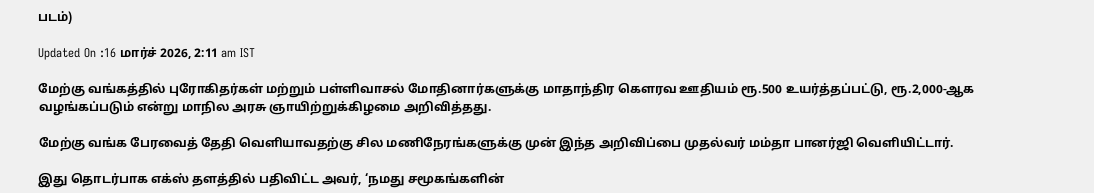படம்)

Updated On :16 மார்ச் 2026, 2:11 am IST

மேற்கு வங்கத்தில் புரோகிதர்கள் மற்றும் பள்ளிவாசல் மோதினார்களுக்கு மாதாந்திர கெளரவ ஊதியம் ரூ.500 உயர்த்தப்பட்டு, ரூ.2,000-ஆக வழங்கப்படும் என்று மாநில அரசு ஞாயிற்றுக்கிழமை அறிவித்தது.

மேற்கு வங்க பேரவைத் தேதி வெளியாவதற்கு சில மணிநேரங்களுக்கு முன் இந்த அறிவிப்பை முதல்வர் மம்தா பானர்ஜி வெளியிட்டார்.

இது தொடர்பாக எக்ஸ் தளத்தில் பதிவிட்ட அவர், ‘நமது சமூகங்களின்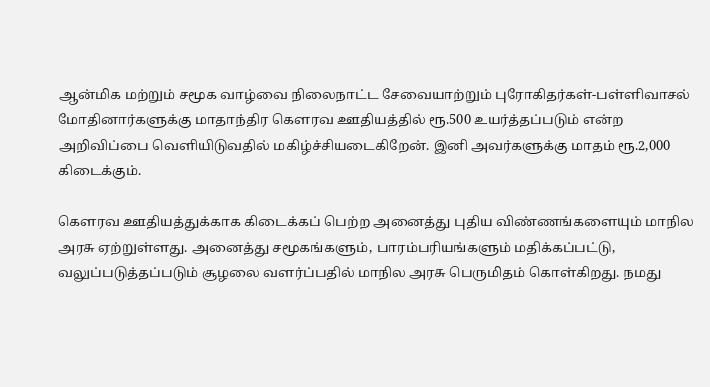ஆன்மிக மற்றும் சமூக வாழ்வை நிலைநாட்ட சேவையாற்றும் புரோகிதர்கள்-பள்ளிவாசல் மோதினார்களுக்கு மாதாந்திர கெளரவ ஊதியத்தில் ரூ.500 உயர்த்தப்படும் என்ற அறிவிப்பை வெளியிடுவதில் மகிழ்ச்சியடைகிறேன். இனி அவர்களுக்கு மாதம் ரூ.2,000 கிடைக்கும்.

கெளரவ ஊதியத்துக்காக கிடைக்கப் பெற்ற அனைத்து புதிய விண்ணங்களையும் மாநில அரசு ஏற்றுள்ளது. அனைத்து சமூகங்களும், பாரம்பரியங்களும் மதிக்கப்பட்டு, வலுப்படுத்தப்படும் சூழலை வளர்ப்பதில் மாநில அரசு பெருமிதம் கொள்கிறது. நமது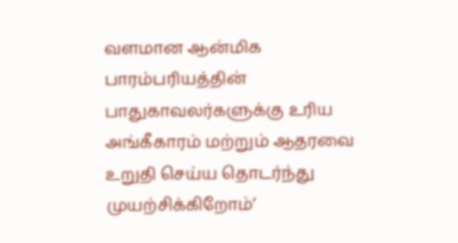வளமான ஆன்மிக பாரம்பரியத்தின் பாதுகாவலர்களுக்கு உரிய அங்கீகாரம் மற்றும் ஆதரவை உறுதி செய்ய தொடர்ந்து முயற்சிக்கிறோம்’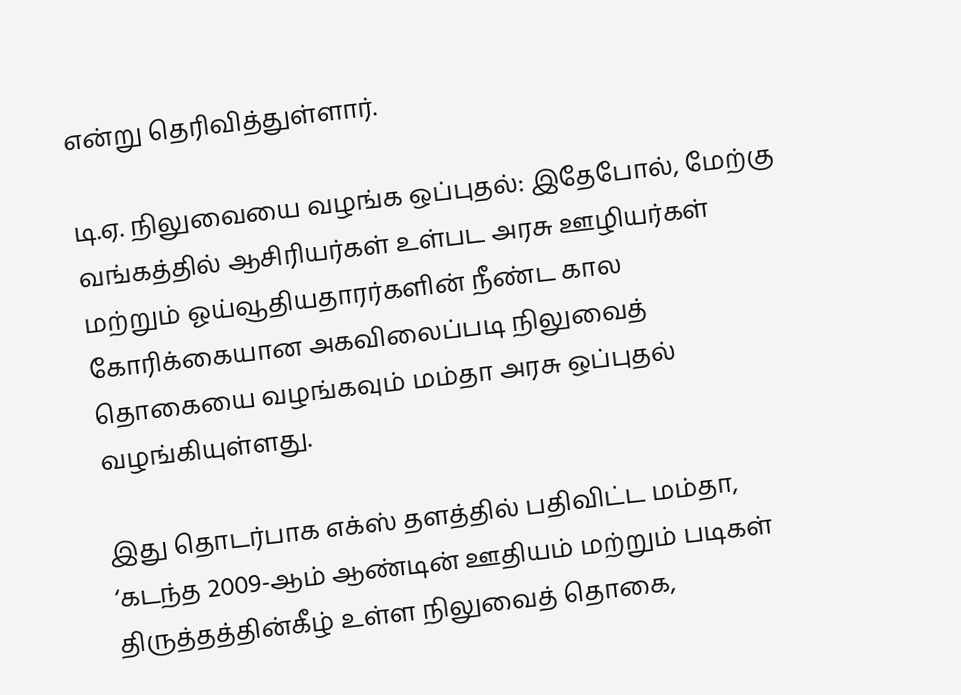என்று தெரிவித்துள்ளார்.

டி.ஏ. நிலுவையை வழங்க ஒப்புதல்: இதேபோல், மேற்கு வங்கத்தில் ஆசிரியர்கள் உள்பட அரசு ஊழியர்கள் மற்றும் ஓய்வூதியதாரர்களின் நீண்ட கால கோரிக்கையான அகவிலைப்படி நிலுவைத் தொகையை வழங்கவும் மம்தா அரசு ஒப்புதல் வழங்கியுள்ளது.

இது தொடர்பாக எக்ஸ் தளத்தில் பதிவிட்ட மம்தா, ‘கடந்த 2009-ஆம் ஆண்டின் ஊதியம் மற்றும் படிகள் திருத்தத்தின்கீழ் உள்ள நிலுவைத் தொகை,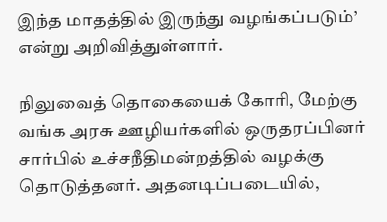இந்த மாதத்தில் இருந்து வழங்கப்படும்’ என்று அறிவித்துள்ளார்.

நிலுவைத் தொகையைக் கோரி, மேற்கு வங்க அரசு ஊழியர்களில் ஒருதரப்பினர் சார்பில் உச்சநீதிமன்றத்தில் வழக்கு தொடுத்தனர். அதனடிப்படையில்,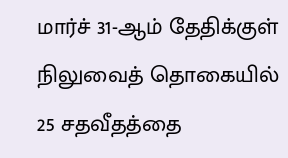மார்ச் 31-ஆம் தேதிக்குள் நிலுவைத் தொகையில் 25 சதவீதத்தை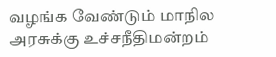வழங்க வேண்டும் மாநில அரசுக்கு உச்சநீதிமன்றம்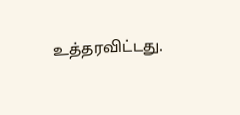உத்தரவிட்டது.